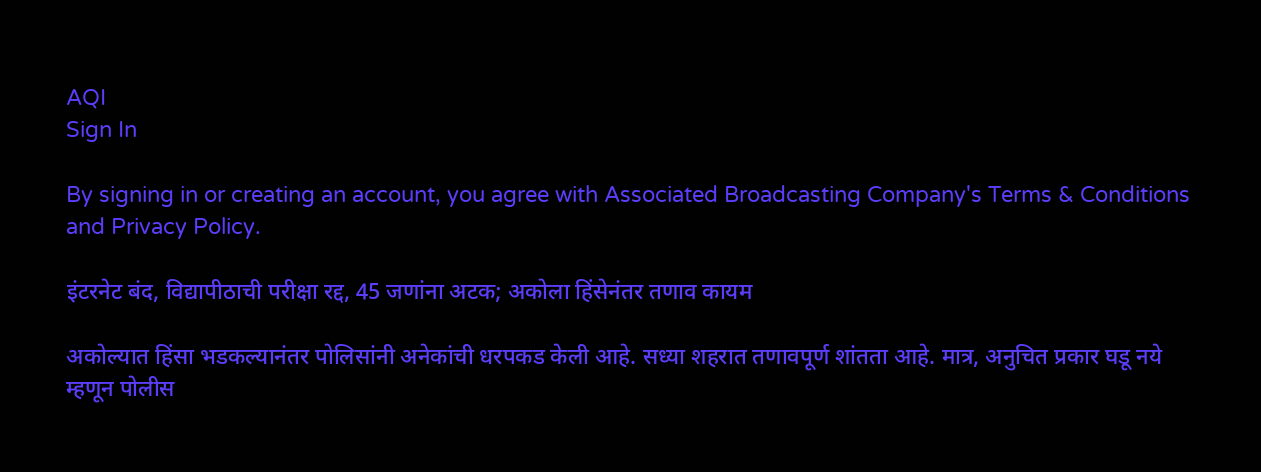AQI
Sign In

By signing in or creating an account, you agree with Associated Broadcasting Company's Terms & Conditions and Privacy Policy.

इंटरनेट बंद, विद्यापीठाची परीक्षा रद्द, 45 जणांना अटक; अकोला हिंसेनंतर तणाव कायम

अकोल्यात हिंसा भडकल्यानंतर पोलिसांनी अनेकांची धरपकड केली आहे. सध्या शहरात तणावपूर्ण शांतता आहे. मात्र, अनुचित प्रकार घडू नये म्हणून पोलीस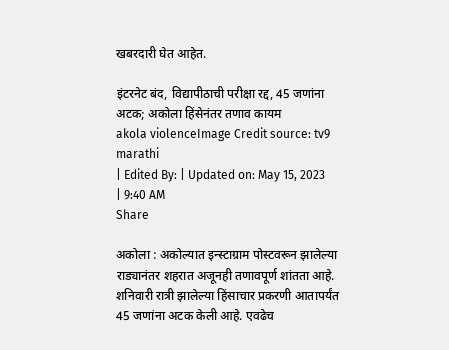खबरदारी घेत आहेत.

इंटरनेट बंद, विद्यापीठाची परीक्षा रद्द, 45 जणांना अटक; अकोला हिंसेनंतर तणाव कायम
akola violenceImage Credit source: tv9 marathi
| Edited By: | Updated on: May 15, 2023 | 9:40 AM
Share

अकोला : अकोल्यात इन्स्टाग्राम पोस्टवरून झालेल्या राड्यानंतर शहरात अजूनही तणावपूर्ण शांतता आहे. शनिवारी रात्री झालेल्या हिंसाचार प्रकरणी आतापर्यंत 45 जणांना अटक केली आहे. एवढेच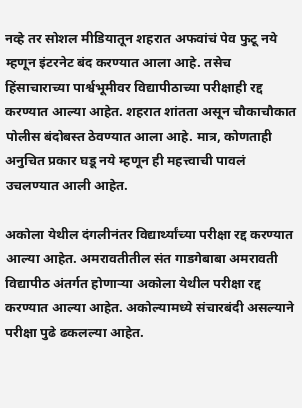नव्हे तर सोशल मीडियातून शहरात अफवांचं पेव फुटू नये म्हणून इंटरनेट बंद करण्यात आला आहे. तसेच हिंसाचाराच्या पार्श्वभूमीवर विद्यापीठाच्या परीक्षाही रद्द करण्यात आल्या आहेत. शहरात शांतता असून चौकाचौकात पोलीस बंदोबस्त ठेवण्यात आला आहे. मात्र, कोणताही अनुचित प्रकार घडू नये म्हणून ही महत्त्वाची पावलं उचलण्यात आली आहेत.

अकोला येथील दंगलीनंतर विद्यार्थ्यांच्या परीक्षा रद्द करण्यात आल्या आहेत. अमरावतीतील संत गाडगेबाबा अमरावती विद्यापीठ अंतर्गत होणाऱ्या अकोला येथील परीक्षा रद्द करण्यात आल्या आहेत. अकोल्यामध्ये संचारबंदी असल्याने परीक्षा पुढे ढकलल्या आहेत.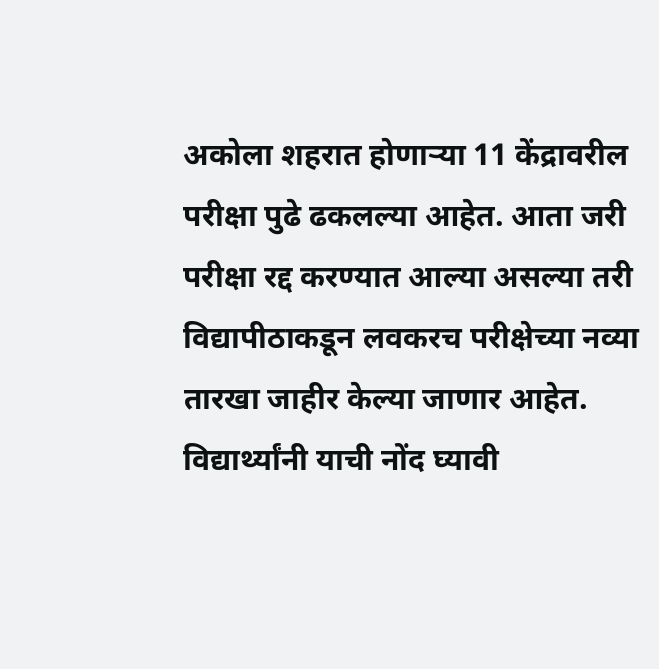अकोला शहरात होणाऱ्या 11 केंद्रावरील परीक्षा पुढे ढकलल्या आहेत. आता जरी परीक्षा रद्द करण्यात आल्या असल्या तरी विद्यापीठाकडून लवकरच परीक्षेच्या नव्या तारखा जाहीर केल्या जाणार आहेत. विद्यार्थ्यांनी याची नोंद घ्यावी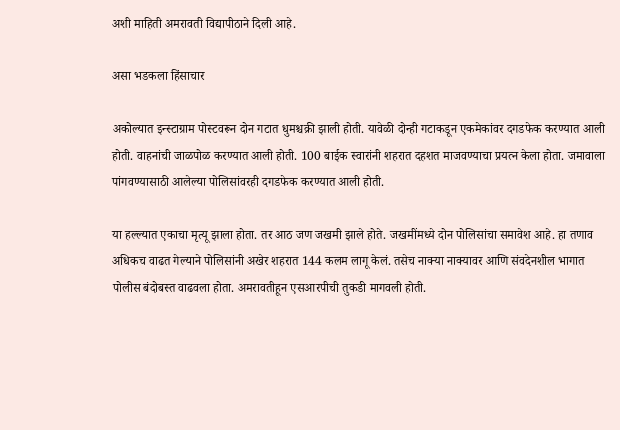अशी माहिती अमरावती विद्यापीठाने दिली आहे.

असा भडकला हिंसाचार

अकोल्यात इन्स्टाग्राम पोस्टवरून दोन गटात धुमश्चक्री झाली होती. यावेळी दोन्ही गटाकडून एकमेकांवर दगडफेक करण्यात आली होती. वाहनांची जाळपोळ करण्यात आली होती. 100 बाईक स्वारांनी शहरात दहशत माजवण्याचा प्रयत्न केला होता. जमावाला पांगवण्यासाठी आलेल्या पोलिसांवरही दगडफेक करण्यात आली होती.

या हल्ल्यात एकाचा मृत्यू झाला होता. तर आठ जण जखमी झाले होते. जखमींमध्ये दोन पोलिसांचा समावेश आहे. हा तणाव अधिकच वाढत गेल्याने पोलिसांनी अखेर शहरात 144 कलम लागू केलं. तसेच नाक्या नाक्यावर आणि संवदेनशील भागात पोलीस बंदोबस्त वाढवला होता. अमरावतीहून एसआरपीची तुकडी मागवली होती.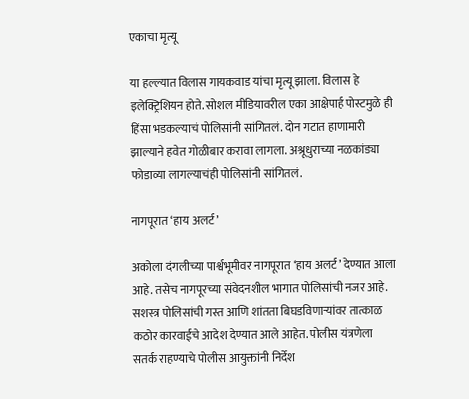एकाचा मृत्यू

या हल्ल्यात विलास गायकवाड यांचा मृत्यू झाला. विलास हे इलेक्ट्रिशियन होते. सोशल मीडियावरील एका आक्षेपार्ह पोस्टमुळे ही हिंसा भडकल्याचं पोलिसांनी सांगितलं. दोन गटात हाणामारी झाल्याने हवेत गोळीबार करावा लागला. अश्रूधुराच्या नळकांड्या फोडाव्या लागल्याचंही पोलिसांनी सांगितलं.

नागपूरात ‘हाय अलर्ट’

अकोला दंगलीच्या पार्श्वभूमीवर नागपूरात ‘हाय अलर्ट’ देण्यात आला आहे. तसेच नागपूरच्या संवेदनशील भागात पोलिसांची नजर आहे. सशस्त्र पोलिसांची गस्त आणि शांतता बिघडविणाऱ्यांवर तात्काळ कठोर कारवाईचे आदेश देण्यात आले आहेत. पोलीस यंत्रणेला सतर्क राहण्याचे पोलीस आयुक्तांनी निर्देश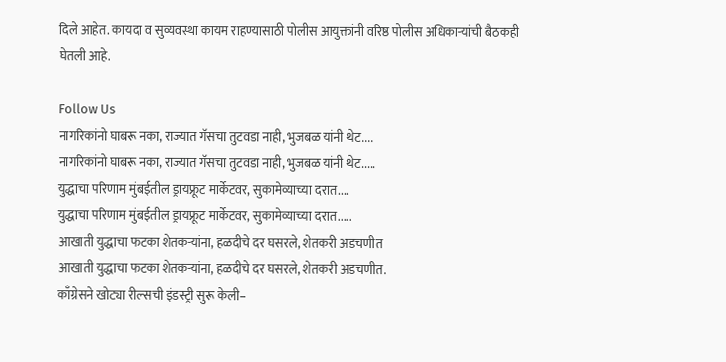दिले आहेत. कायदा व सुव्यवस्था कायम राहण्यासाठी पोलीस आयुक्तांनी वरिष्ठ पोलीस अधिकाऱ्यांची बैठकही घेतली आहे.

Follow Us
नागरिकांनो घाबरू नका, राज्यात गॅसचा तुटवडा नाही, भुजबळ यांनी थेट....
नागरिकांनो घाबरू नका, राज्यात गॅसचा तुटवडा नाही, भुजबळ यांनी थेट.....
युद्धाचा परिणाम मुंबईतील ड्रायफ्रूट मार्केटवर, सुकामेव्याच्या दरात....
युद्धाचा परिणाम मुंबईतील ड्रायफ्रूट मार्केटवर, सुकामेव्याच्या दरात.....
आखाती युद्धाचा फटका शेतकऱ्यांना, हळदीचे दर घसरले, शेतकरी अडचणीत
आखाती युद्धाचा फटका शेतकऱ्यांना, हळदीचे दर घसरले, शेतकरी अडचणीत.
काँग्रेसने खोट्या रील्सची इंडस्ट्री सुरू केली–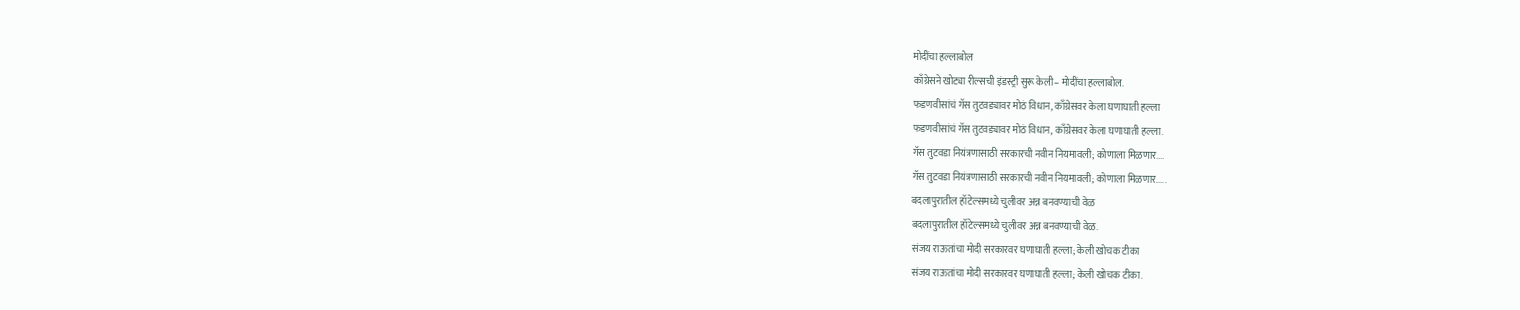मोदींचा हल्लाबोल
काँग्रेसने खोट्या रील्सची इंडस्ट्री सुरू केली– मोदींचा हल्लाबोल.
फडणवीसांचं गॅस तुटवड्यावर मोठं विधान, काँग्रेसवर केला घणाघाती हल्ला
फडणवीसांचं गॅस तुटवड्यावर मोठं विधान, काँग्रेसवर केला घणाघाती हल्ला.
गॅस तुटवडा नियंत्रणासाठी सरकारची नवीन नियमावली; कोणाला मिळणार....
गॅस तुटवडा नियंत्रणासाठी सरकारची नवीन नियमावली; कोणाला मिळणार.....
बदलापुरातील हॉटेल्समध्ये चुलीवर अन्न बनवण्याची वेळ
बदलापुरातील हॉटेल्समध्ये चुलीवर अन्न बनवण्याची वेळ.
संजय राऊतांचा मोदी सरकारवर घणाघाती हल्ला; केली खोचक टीका
संजय राऊतांचा मोदी सरकारवर घणाघाती हल्ला; केली खोचक टीका.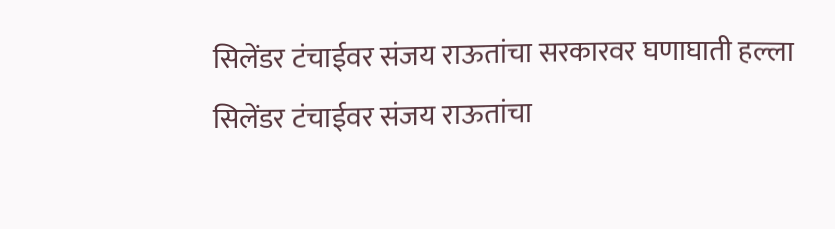सिलेंडर टंचाईवर संजय राऊतांचा सरकारवर घणाघाती हल्ला
सिलेंडर टंचाईवर संजय राऊतांचा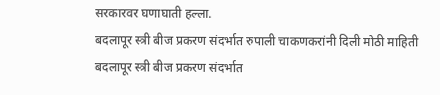सरकारवर घणाघाती हल्ला.
बदलापूर स्त्री बीज प्रकरण संदर्भात रुपाली चाकणकरांनी दिली मोठी माहिती
बदलापूर स्त्री बीज प्रकरण संदर्भात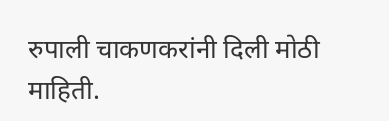रुपाली चाकणकरांनी दिली मोठी माहिती.